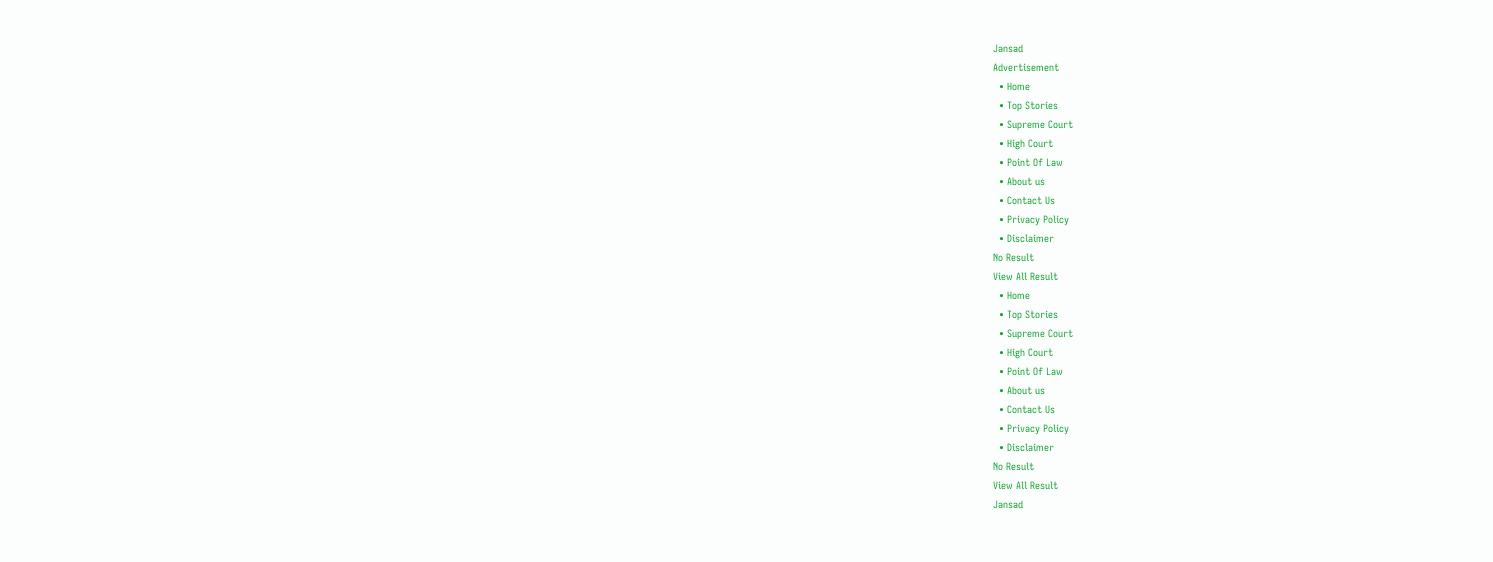Jansad
Advertisement
  • Home
  • Top Stories
  • Supreme Court
  • High Court
  • Point Of Law
  • About us
  • Contact Us
  • Privacy Policy
  • Disclaimer
No Result
View All Result
  • Home
  • Top Stories
  • Supreme Court
  • High Court
  • Point Of Law
  • About us
  • Contact Us
  • Privacy Policy
  • Disclaimer
No Result
View All Result
Jansad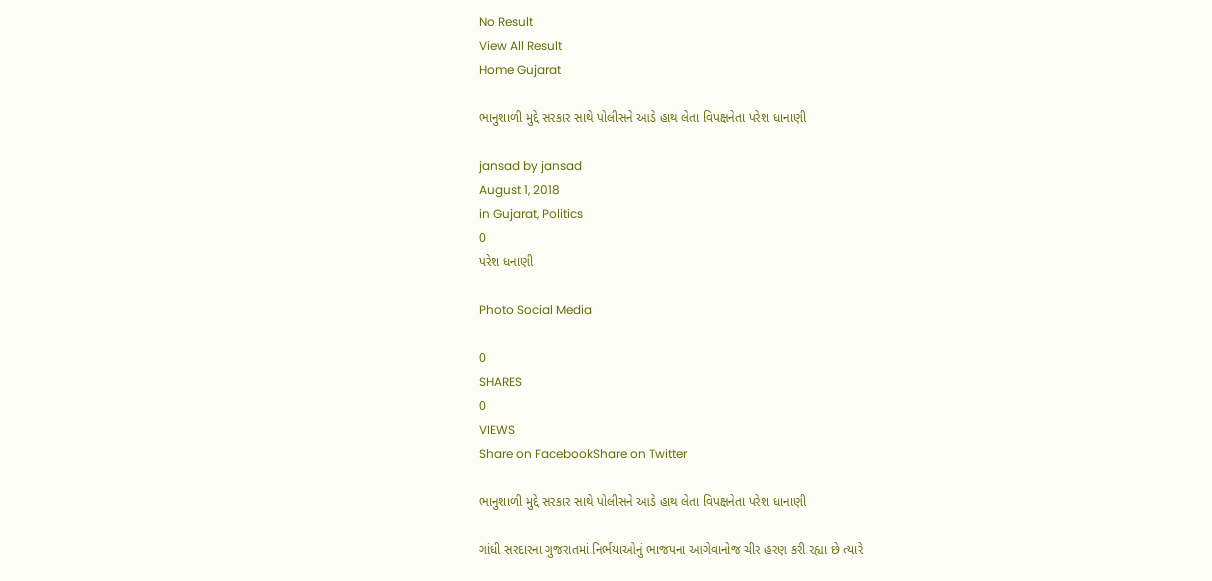No Result
View All Result
Home Gujarat

ભાનુશાળી મુદ્દે સરકાર સાથે પોલીસને આડે હાથ લેતા વિપક્ષનેતા પરેશ ધાનાણી

jansad by jansad
August 1, 2018
in Gujarat, Politics
0
પરેશ ધનાણી

Photo Social Media

0
SHARES
0
VIEWS
Share on FacebookShare on Twitter

ભાનુશાળી મુદ્દે સરકાર સાથે પોલીસને આડે હાથ લેતા વિપક્ષનેતા પરેશ ધાનાણી

ગાંધી સરદારના ગુજરાતમાં નિર્ભયાઓનું ભાજપના આગેવાનોજ ચીર હરણ કરી રહ્યા છે ત્યારે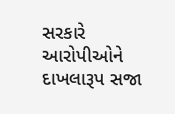સરકારે આરોપીઓને દાખલારૂપ સજા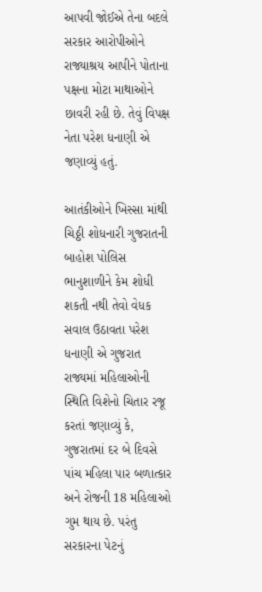આપવી જોઈએ તેના બદલે સરકાર આરોપીઓને રાજ્યાશ્રય આપીને પોતાના પક્ષના મોટા માથાઓને છાવરી રહી છે. તેવું વિપક્ષ નેતા પરેશ ધનાણી એ જણાવ્યું હતું.

આતંકીઓને ખિસ્સા માંથી ચિઠ્ઠી શોધનારી ગુજરાતની બાહોશ પોલિસ ભાનુશાળીને કેમ શોધી શકતી નથી તેવો વેધક સવાલ ઉઠાવતા પરેશ ધનાણી એ ગુજરાત રાજ્યમાં મહિલાઓની સ્થિતિ વિશેનો ચિતાર રજૂ કરતાં જણાવ્યું કે, ગુજરાતમાં દર બે દિવસે પાંચ મહિલા પાર બળાત્કાર અને રોજની 18 મહિલાઓ ગુમ થાય છે. પરંતુ સરકારના પેટનું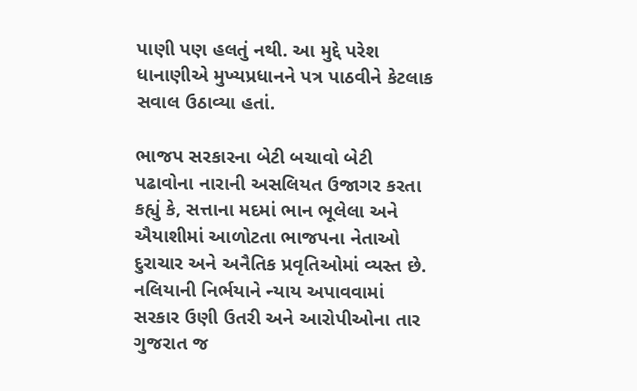પાણી પણ હલતું નથી. આ મુદ્દે પરેશ ધાનાણીએ મુખ્યપ્રધાનને પત્ર પાઠવીને કેટલાક સવાલ ઉઠાવ્યા હતાં.

ભાજપ સરકારના બેટી બચાવો બેટી પઢાવોના નારાની અસલિયત ઉજાગર કરતા કહ્યું કે, સત્તાના મદમાં ભાન ભૂલેલા અને ઐયાશીમાં આળોટતા ભાજપના નેતાઓ દુરાચાર અને અનૈતિક પ્રવૃતિઓમાં વ્યસ્ત છે. નલિયાની નિર્ભયાને ન્યાય અપાવવામાં સરકાર ઉણી ઉતરી અને આરોપીઓના તાર ગુજરાત જ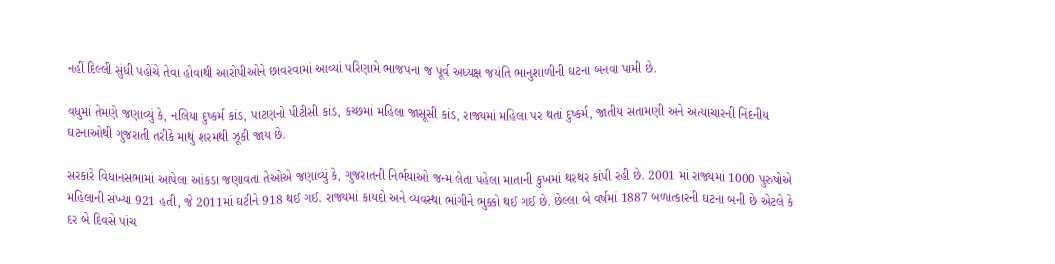નહીં દિલ્લી સુંધી પહોંચે તેવા હોવાથી આરોપીઓને છાવરવામાં આવ્યાં પરિણામે ભાજપના જ પૂર્વ અધ્યક્ષ જયંતિ ભાનુશાળીની ઘટના બનવા પામી છે.

વધુમાં તેમણે જણાવ્યું કે, નલિયા દુષ્કર્મ કાંડ, પાટણનો પીટીસી કાંડ, કચ્છમાં મહિલા જાસૂસી કાંડ, રાજ્યમાં મહિલા પર થતાં દુષ્કર્મ, જાતીય સતામણી અને અત્યાચારની નિંદનીય ઘટનાઓથી ગુજરાતી તરીકે માથું શરમથી ઝૂકી જાય છે.

સરકારે વિધાનસભામાં આપેલા આંકડા જણાવતા તેઓએ જણાવ્યું કે, ગુજરાતની નિર્ભયાઓ જન્મ લેતા પહેલા માતાની કુખમાં થરથર કાંપી રહી છે. 2001 માં રાજ્યમાં 1000 પુરુષોએ મહિલાની સંખ્યા 921 હતી, જે 2011માં ઘટીને 918 થઈ ગઈ. રાજ્યમાં કાયદો અને વ્યવસ્થા ભાંગીને ભુક્કો થઈ ગઈ છે. છેલ્લા બે વર્ષમાં 1887 બળાત્કારની ઘટના બની છે એટલે કે દર બે દિવસે પાંચ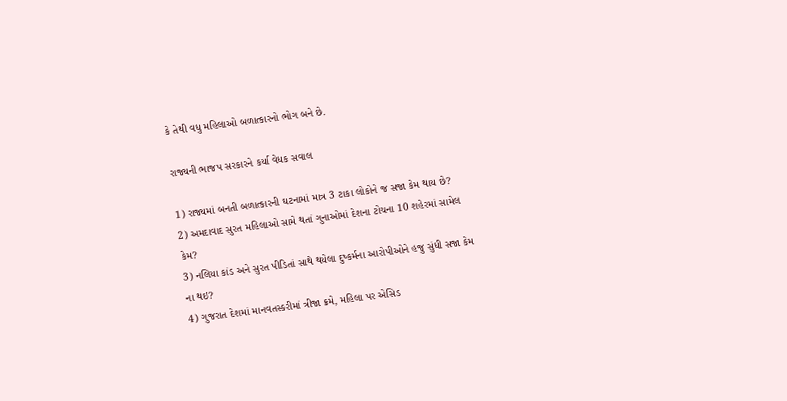કે તેથી વધુ મહિલાઓ બળાત્કારનો ભોગ બને છે.

રાજ્યની ભાજપ સરકારને કર્યા વેધક સવાલ

1) રાજ્યમાં બનતી બળાત્કારની ઘટનામાં માત્ર 3 ટાકા લોકોને જ સજા કેમ થાય છે?
2) અમદાવાદ સુરત મહિલાઓ સામે થતાં ગુનાઓમાં દેશના ટોચના 10 શહેરમાં સામેલ કેમ?
3) નલિયા કાંડ અને સુરત પીડિતાં સાથે થયેલા દુષ્કર્મના આરોપીઓને હજુ સુંધી સજા કેમ ના થઇ?
4) ગુજરાત દેશમાં માનવતસ્કરીમાં ત્રીજા ક્રમે, મહિલા પર એસિડ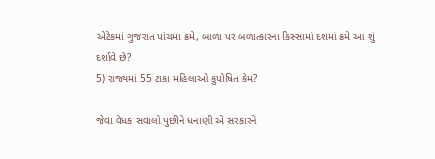એટેકમાં ગુજરાત પાંચમા ક્રમે, બાળા પર બળાત્કારના કિસ્સામાં દશમાં ક્રમે આ શું દર્શાવે છે?
5) રાજ્યમાં 55 ટાકા મહિલાઓ કુપોષિત કેમ?

જેવા વેધક સવાલો પુછીને ધનાણી એ સરકારને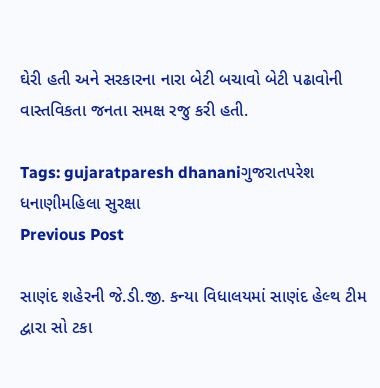ઘેરી હતી અને સરકારના નારા બેટી બચાવો બેટી પઢાવોની વાસ્તવિકતા જનતા સમક્ષ રજુ કરી હતી.

Tags: gujaratparesh dhananiગુજરાતપરેશ ધનાણીમહિલા સુરક્ષા
Previous Post

સાણંદ શહેરની જે.ડી.જી. કન્યા વિધાલયમાં સાણંદ હેલ્થ ટીમ દ્વારા સો ટકા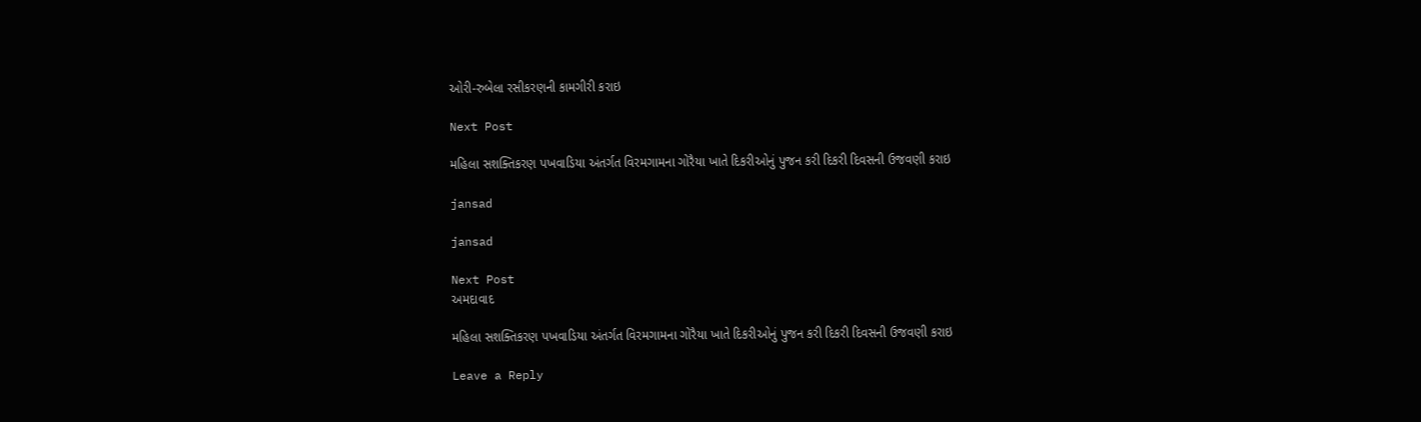ઓરી-રુબેલા રસીકરણની કામગીરી કરાઇ

Next Post

મહિલા સશક્તિકરણ પખવાડિયા અંતર્ગત વિરમગામના ગોરૈયા ખાતે દિકરીઓનું પુજન કરી દિકરી દિવસની ઉજવણી કરાઇ

jansad

jansad

Next Post
અમદાવાદ

મહિલા સશક્તિકરણ પખવાડિયા અંતર્ગત વિરમગામના ગોરૈયા ખાતે દિકરીઓનું પુજન કરી દિકરી દિવસની ઉજવણી કરાઇ

Leave a Reply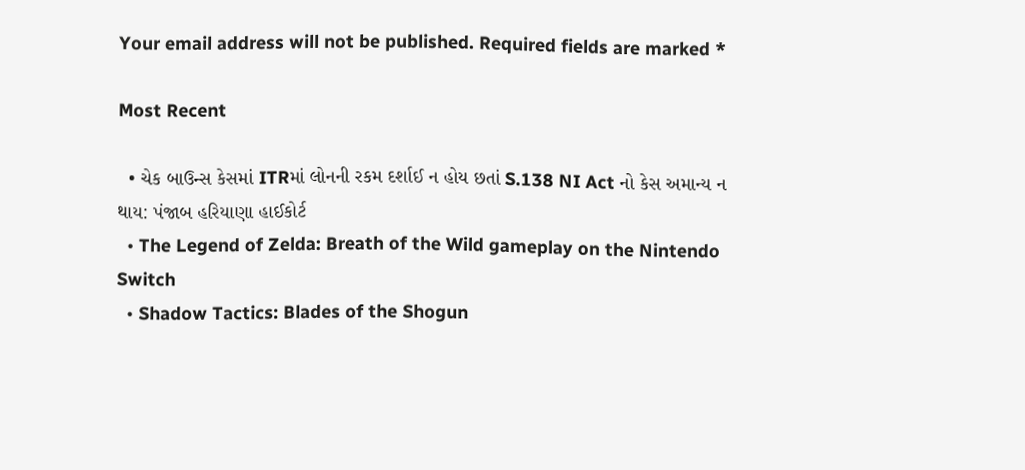Your email address will not be published. Required fields are marked *

Most Recent

  • ચેક બાઉન્સ કેસમાં ITRમાં લોનની રકમ દર્શાઈ ન હોય છતાં S.138 NI Act નો કેસ અમાન્ય ન થાય: પંજાબ હરિયાણા હાઈકોર્ટ
  • The Legend of Zelda: Breath of the Wild gameplay on the Nintendo Switch
  • Shadow Tactics: Blades of the Shogun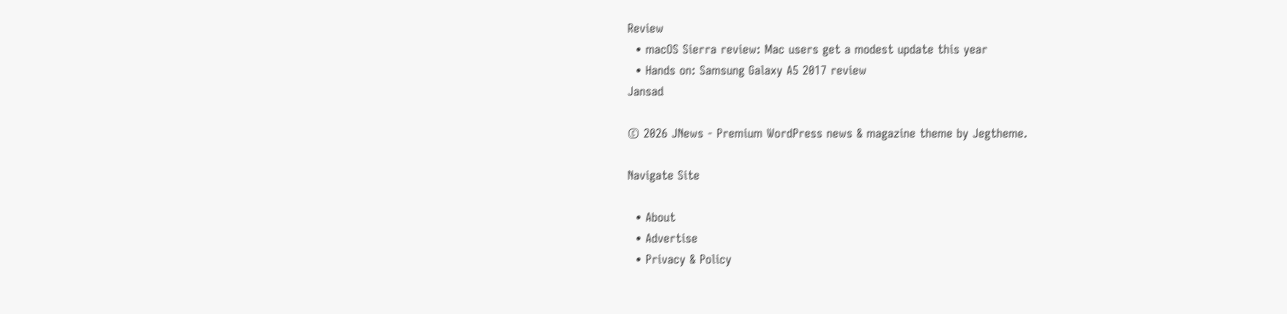Review
  • macOS Sierra review: Mac users get a modest update this year
  • Hands on: Samsung Galaxy A5 2017 review
Jansad

© 2026 JNews - Premium WordPress news & magazine theme by Jegtheme.

Navigate Site

  • About
  • Advertise
  • Privacy & Policy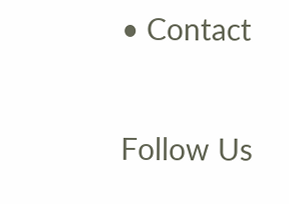• Contact

Follow Us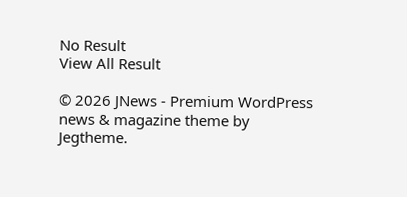No Result
View All Result

© 2026 JNews - Premium WordPress news & magazine theme by Jegtheme.